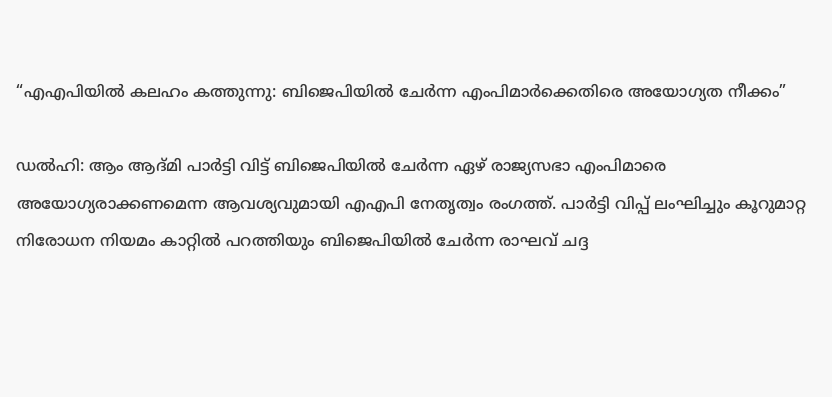“എഎപിയിൽ കലഹം കത്തുന്നു: ബിജെപിയിൽ ചേർന്ന എംപിമാർക്കെതിരെ അയോഗ്യത നീക്കം”

ഡൽഹി: ആം ആദ്മി പാർട്ടി വിട്ട് ബിജെപിയിൽ ചേർന്ന ഏഴ് രാജ്യസഭാ എംപിമാരെ അയോഗ്യരാക്കണമെന്ന ആവശ്യവുമായി എഎപി നേതൃത്വം രംഗത്ത്. പാർട്ടി വിപ്പ് ലംഘിച്ചും കൂറുമാറ്റ നിരോധന നിയമം കാറ്റിൽ പറത്തിയും ബിജെപിയിൽ ചേർന്ന രാഘവ് ചദ്ദ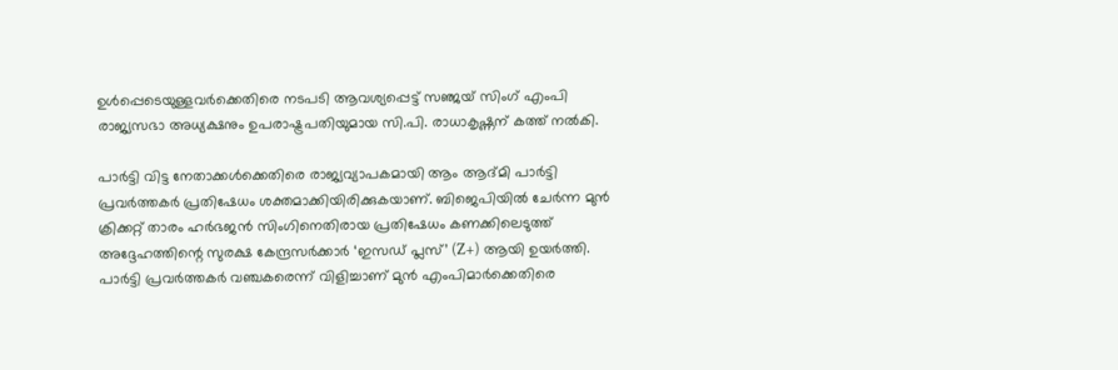ഉൾപ്പെടെയുള്ളവർക്കെതിരെ നടപടി ആവശ്യപ്പെട്ട് സഞ്ജയ് സിംഗ് എംപി രാജ്യസഭാ അധ്യക്ഷനും ഉപരാഷ്ട്രപതിയുമായ സി.പി. രാധാകൃഷ്ണന് കത്ത് നൽകി.

പാർട്ടി വിട്ട നേതാക്കൾക്കെതിരെ രാജ്യവ്യാപകമായി ആം ആദ്മി പാർട്ടി പ്രവർത്തകർ പ്രതിഷേധം ശക്തമാക്കിയിരിക്കുകയാണ്. ബിജെപിയിൽ ചേർന്ന മുൻ ക്രിക്കറ്റ് താരം ഹർഭജൻ സിംഗിനെതിരായ പ്രതിഷേധം കണക്കിലെടുത്ത് അദ്ദേഹത്തിന്റെ സുരക്ഷ കേന്ദ്രസർക്കാർ ‘ഇസഡ് പ്ലസ്’ (Z+) ആയി ഉയർത്തി. പാർട്ടി പ്രവർത്തകർ വഞ്ചകരെന്ന് വിളിച്ചാണ് മുൻ എംപിമാർക്കെതിരെ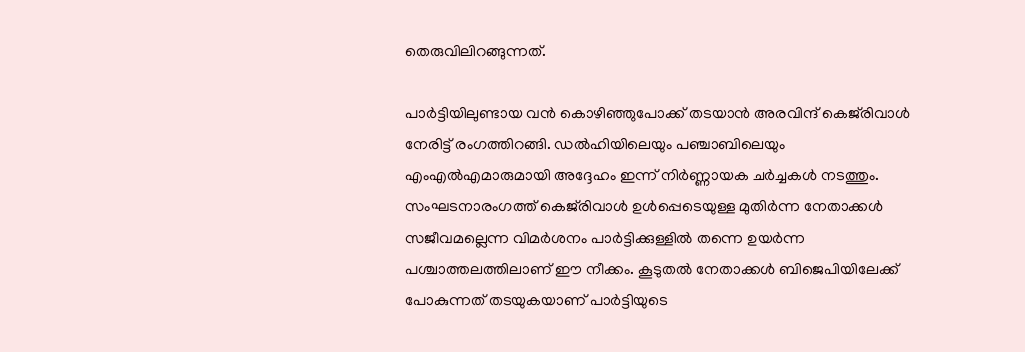തെരുവിലിറങ്ങുന്നത്.

പാർട്ടിയിലുണ്ടായ വൻ കൊഴിഞ്ഞുപോക്ക് തടയാൻ അരവിന്ദ് കെജ്‌രിവാൾ നേരിട്ട് രംഗത്തിറങ്ങി. ഡൽഹിയിലെയും പഞ്ചാബിലെയും എംഎൽഎമാരുമായി അദ്ദേഹം ഇന്ന് നിർണ്ണായക ചർച്ചകൾ നടത്തും. സംഘടനാരംഗത്ത് കെജ്‌രിവാൾ ഉൾപ്പെടെയുള്ള മുതിർന്ന നേതാക്കൾ സജീവമല്ലെന്ന വിമർശനം പാർട്ടിക്കുള്ളിൽ തന്നെ ഉയർന്ന പശ്ചാത്തലത്തിലാണ് ഈ നീക്കം. കൂടുതൽ നേതാക്കൾ ബിജെപിയിലേക്ക് പോകുന്നത് തടയുകയാണ് പാർട്ടിയുടെ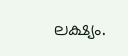ലക്ഷ്യം.